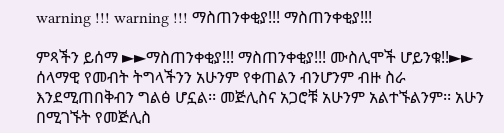warning !!! warning !!! ማስጠንቀቂያ!!! ማስጠንቀቂያ!!!

ምጻችን ይሰማ ►►ማስጠንቀቂያ!!! ማስጠንቀቂያ!!! ሙስሊሞች ሆይንቁ!!►► ሰላማዊ የመብት ትግላችንን አሁንም የቀጠልን ብንሆንም ብዙ ስራ እንደሚጠበቅብን ግልፅ ሆኗል፡፡ መጅሊስና አጋሮቹ አሁንም አልተኙልንም፡፡ አሁን በሚገኙት የመጅሊስ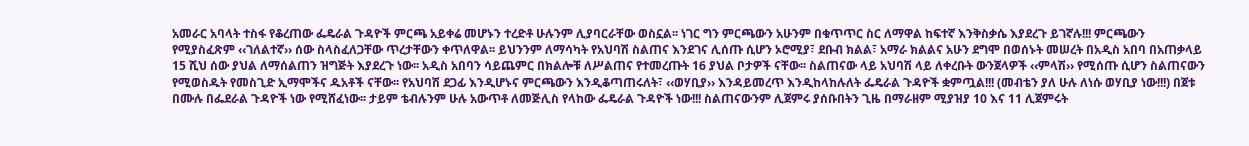አመራር አባላት ተስፋ የቆረጠው ፌዴራል ጉዳዮች ምርጫ አይቀሬ መሆኑን ተረድቶ ሁሉንም ሊያባርራቸው ወስኗል፡፡ ነገር ግን ምርጫውን አሁንም በቁጥጥር ስር ለማዋል ከፍተኛ እንቅስቃሴ እያደረጉ ይገኛሉ!!! ምርጫውን የሚያስፈጽም ‹‹ገለልተኛ›› ሰው ስላስፈለጋቸው ጥረታቸውን ቀጥለዋል፡፡ ይህንንም ለማሳካት የአህባሽ ስልጠና እንደገና ሊሰጡ ሲሆን ኦሮሚያ፣ ደቡብ ክልል፣ አማራ ክልልና አሁን ደግሞ በወሰኑት መሠረት በአዲስ አበባ በአጠቃላይ 15 ሺህ ሰው ያህል ለማሰልጠን ዝግጅት እያደረጉ ነው፡፡ አዲስ አበባን ሳይጨምር በክልሎቹ ለሥልጠና የተመረጡት 16 ያህል ቦታዎች ናቸው፡፡ ስልጠናው ላይ አህባሽ ላይ ለቀረቡት ውንጀላዎች ‹‹ምላሽ›› የሚሰጡ ሲሆን ስልጠናውን የሚወስዱት የመስጊድ ኢማሞችና ዱአቶች ናቸው፡፡ የአህባሽ ደጋፊ እንዲሆኑና ምርጫውን እንዲቆጣጠሩለት፣ ‹‹ወሃቢያ›› እንዳይመረጥ እንዲከላከሉለት ፌዴራል ጉዳዮች ቋምጧል!!! (መብቴን ያለ ሁሉ ለነሱ ወሃቢያ ነው!!!) በጀቱ በሙሉ በፌደራል ጉዳዮች ነው የሚሸፈነው፡፡ ታይም ቴብሉንም ሁሉ አውጥቶ ለመጅሊስ የላከው ፌዴራል ጉዳዮች ነው!!! ስልጠናውንም ሊጀምሩ ያሰቡበትን ጊዜ በማራዘም ሚያዝያ 10 እና 11 ሊጀምሩት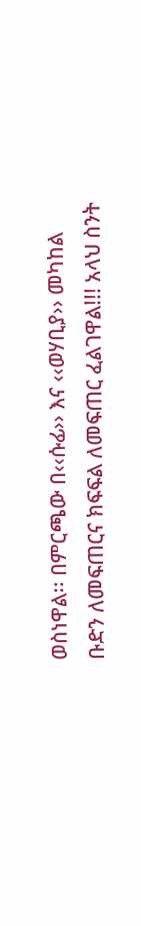ወስነዋል፡፡ በምርጫው በ‹‹ሱፊ›› እና ‹‹ወሃቢያ›› መካከል ቡድን ለመፍጠርና ክፍፍል ለመፍጠር ፈልገዋል!!! አላህ ስንት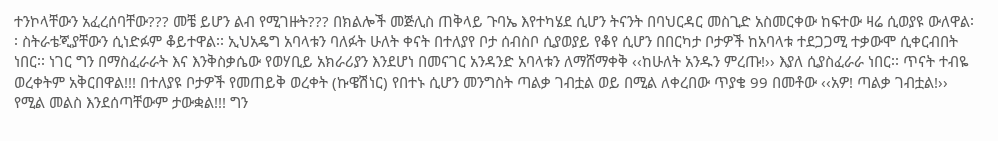ተንኮላቸውን አፈረሰባቸው??? መቼ ይሆን ልብ የሚገዙት??? በክልሎች መጅሊስ ጠቅላይ ጉባኤ እየተካሄደ ሲሆን ትናንት በባህርዳር መስጊድ አስመርቀው ከፍተው ዛሬ ሲወያዩ ውለዋል፡፡ ስትራቴጂያቸውን ሲነድፉም ቆይተዋል፡፡ ኢህአዴግ አባላቱን ባለፉት ሁለት ቀናት በተለያየ ቦታ ሰብስቦ ሲያወያይ የቆየ ሲሆን በበርካታ ቦታዎች ከአባላቱ ተደጋጋሚ ተቃውሞ ሲቀርብበት ነበር፡፡ ነገር ግን በማስፈራራት እና እንቅስቃሴው የወሃቢይ አክራሪያን እንደሆነ በመናገር አንዳንድ አባላቱን ለማሸማቀቅ ‹‹ከሁለት አንዱን ምረጡ!›› እያለ ሲያስፈራራ ነበር፡፡ ጥናት ተብዬ ወረቀትም አቅርበዋል!!! በተለያዩ ቦታዎች የመጠይቅ ወረቀት (ኩዌሽነር) የበተኑ ሲሆን መንግስት ጣልቃ ገብቷል ወይ በሚል ለቀረበው ጥያቄ 99 በመቶው ‹‹አዎ! ጣልቃ ገብቷል!›› የሚል መልስ እንደሰጣቸውም ታውቋል!!! ግን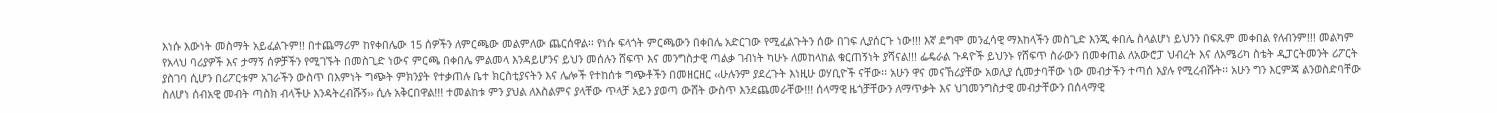እነሱ እውነት መስማት አይፈልጉም!! በተጨማሪም ከየቀበሌው 15 ሰዎችን ለምርጫው መልምለው ጨርሰዋል፡፡ የነሱ ፍላጎት ምርጫውን በቀበሌ አድርገው የሚፈልጉትን ሰው በገፍ ሊያሰርጉ ነው!!! እኛ ደግሞ መንፈሳዊ ማእከላችን መስጊድ እንጂ ቀበሌ ስላልሆነ ይህንን በፍጹም መቀበል የለብንም!!! መልካም የአላህ ባሪያዎች እና ታማኝ ሰዎቻችን የሚገኙት በመስጊድ ነውና ምርጫ በቀበሌ ምልመላ እንዳይሆንና ይህን መሰሉን ሸፍጥ እና መንግስታዊ ጣልቃ ገብነት ካሁኑ ለመከላከል ቁርጠኝነት ያሻናል!!! ፌዴራል ጉዳዮች ይህንኑ የሸፍጥ ስራውን በመቀጠል ለአውሮፓ ህብረት እና ለአሜሪካ ስቴት ዲፓርትመንት ሪፖርት ያስገባ ሲሆን በሪፖርቱም አገራችን ውስጥ በእምነት ግጭት ምክንያት የተቃጠሉ ቤተ ክርስቲያናትን እና ሌሎች የተከሰቱ ግጭቶችን በመዘርዘር ‹‹ሁሉንም ያደረጉት እነዚሁ ወሃቢዮች ናቸው፡፡ አሁን ዋና መናኸሪያቸው አወሊያ ሲመታባቸው ነው መብታችን ተጣሰ እያሉ የሚረብሹት፡፡ አሁን ግን እርምጃ ልንወስድባቸው ስለሆነ ሰብአዊ መብት ጣስክ ብላችሁ እንዳትረብሹኝ›› ሲሉ አቅርበዋል!!! ተመልከቱ ምን ያህል ለእስልምና ያላቸው ጥላቻ አይን ያወጣ ውሸት ውስጥ እንደጨመራቸው!!! ሰላማዊ ዜጎቻቸውን ለማጥቃት እና ህገመንግስታዊ መብታቸውን በሰላማዊ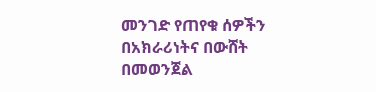መንገድ የጠየቁ ሰዎችን በአክራሪነትና በውሸት በመወንጀል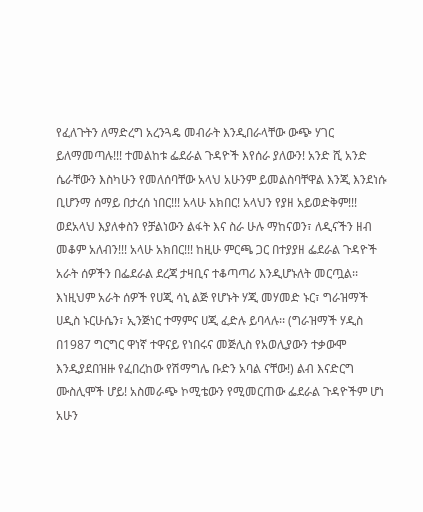የፈለጉትን ለማድረግ አረንጓዴ መብራት እንዲበራላቸው ውጭ ሃገር ይለማመጣሉ!!! ተመልከቱ ፌደራል ጉዳዮች እየሰራ ያለውን! አንድ ሺ አንድ ሴራቸውን እስካሁን የመለሰባቸው አላህ አሁንም ይመልስባቸዋል እንጂ እንደነሱ ቢሆንማ ሰማይ በታረሰ ነበር!!! አላሁ አክበር! አላህን የያዘ አይወድቅም!!! ወደአላህ እያለቀስን የቻልነውን ልፋት እና ስራ ሁሉ ማከናወን፣ ለዲናችን ዘብ መቆም አለብን!!! አላሁ አክበር!!! ከዚሁ ምርጫ ጋር በተያያዘ ፌደራል ጉዳዮች አራት ሰዎችን በፌደራል ደረጃ ታዛቢና ተቆጣጣሪ እንዲሆኑለት መርጧል፡፡ እነዚህም አራት ሰዎች የሀጂ ሳኒ ልጅ የሆኑት ሃጂ መሃመድ ኑር፣ ግራዝማች ሀዲስ ኑርሁሴን፣ ኢንጅነር ተማምና ሀጂ ፈድሉ ይባላሉ፡፡ (ግራዝማች ሃዲስ በ1987 ግርግር ዋነኛ ተዋናይ የነበሩና መጅሊስ የአወሊያውን ተቃውሞ እንዲያደበዝዙ የፈበረከው የሽማግሌ ቡድን አባል ናቸው!) ልብ እናድርግ ሙስሊሞች ሆይ! አስመራጭ ኮሚቴውን የሚመርጠው ፌደራል ጉዳዮችም ሆነ አሁን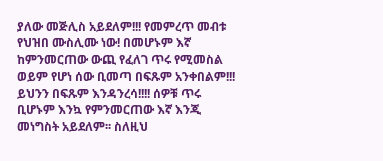ያለው መጅሊስ አይደለም!!! የመምረጥ መብቱ የህዝበ ሙስሊሙ ነው! በመሆኑም እኛ ከምንመርጠው ውጪ የፈለገ ጥሩ የሚመስል ወይም የሆነ ሰው ቢመጣ በፍጹም አንቀበልም!!! ይህንን በፍጹም እንዳንረሳ!!!! ሰዎቹ ጥሩ ቢሆኑም እንኳ የምንመርጠው እኛ እንጂ መነግስት አይደለም፡፡ ስለዚህ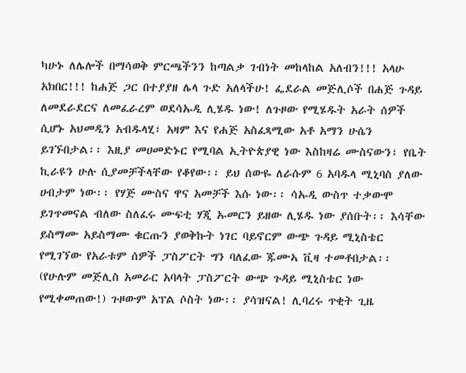ካሁኑ ለሌሎች በማሳወቅ ምርጫችንን ከጣልቃ ገብነት መከላከል አለብን!!! አላሁ አክበር!!! ከሐጅ ጋር በተያያዘ ሌላ ጉድ አለላችሁ! ፌደራል መጅሊሶች በሐጅ ጉዳይ ለመደራደርና ለመፈራረም ወደሳኡዲ ሊሄዱ ነው! ለጉዞው የሚሄዱት አራት ሰዎች ሲሆኑ አህመዲን አብዱላሂ፣ አዛም እና የሐጅ አስፈጻሚው አቶ አማን ሁሴን ይገኙበታል፡፡ እዚያ መሀመድኑር የሚባል ኢትዮጵያዊ ነው እስከዛሬ ሙስናውን፣ የቤት ኪራዩን ሁሉ ሲያመቻችላቸው የቆየው፡፡ ይህ ሰውዬ ለራሱም 6 አባዱላ ሚኒባስ ያለው ሀብታም ነው፡፡ የሃጅ ሙስና ዋና አመቻች እሱ ነው፡፡ ሳኡዲ ውስጥ ተቃውሞ ይገጥመናል ብለው ስለፈሩ ሙፍቲ ሃጂ ኡመርን ይዘው ሊሄዱ ነው ያሰቡት፡፡ እሳቸው ይስማሙ አይስማሙ ቁርጡን ያወቅኩት ነገር ባይኖርም ውጭ ጉዳይ ሚኒስቴር የሚገኘው የአራቱም ሰዎች ፓስፖርት ግን ባለፈው ጁሙኣ ቪዛ ተመቶበታል፡፡ (የሁሉም መጅሊስ አመራር አባላት ፓስፖርት ውጭ ጉዳይ ሚኒስቴር ነው የሚቀመጠው!) ጉዞውም አፕል ሶስት ነው፡፡ ያሳዝናል! ሊባረሩ ጥቂት ጊዜ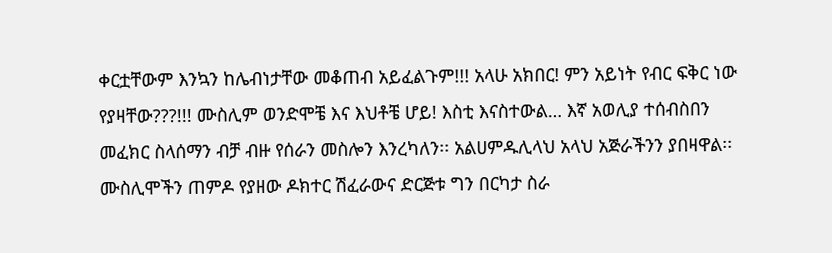ቀርቷቸውም እንኳን ከሌብነታቸው መቆጠብ አይፈልጉም!!! አላሁ አክበር! ምን አይነት የብር ፍቅር ነው የያዛቸው???!!! ሙስሊም ወንድሞቼ እና እህቶቼ ሆይ! እስቲ እናስተውል… እኛ አወሊያ ተሰብስበን መፈክር ስላሰማን ብቻ ብዙ የሰራን መስሎን እንረካለን፡፡ አልሀምዱሊላህ አላህ አጅራችንን ያበዛዋል፡፡ ሙስሊሞችን ጠምዶ የያዘው ዶክተር ሽፈራውና ድርጅቱ ግን በርካታ ስራ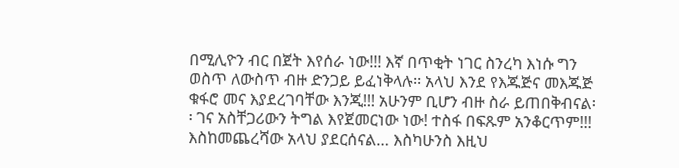በሚሊዮን ብር በጀት እየሰራ ነው!!! እኛ በጥቂት ነገር ስንረካ እነሱ ግን ወስጥ ለውስጥ ብዙ ድንጋይ ይፈነቅላሉ፡፡ አላህ እንደ የእጁጅና መእጁጅ ቁፋሮ መና እያደረገባቸው እንጂ!!! አሁንም ቢሆን ብዙ ስራ ይጠበቅብናል፡፡ ገና አስቸጋሪውን ትግል እየጀመርነው ነው! ተስፋ በፍጹም አንቆርጥም!!! እስከመጨረሻው አላህ ያደርሰናል… እስካሁንስ እዚህ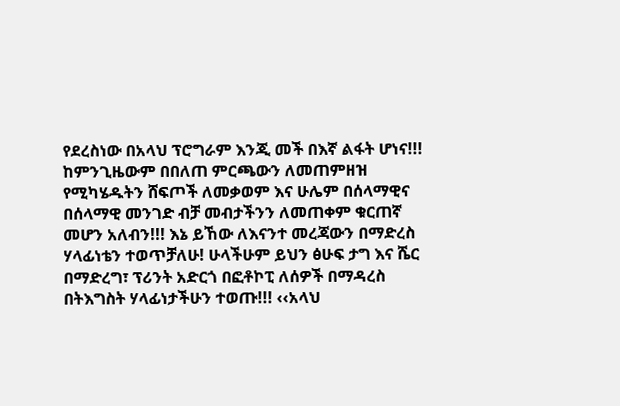የደረስነው በአላህ ፕሮግራም እንጂ መች በእኛ ልፋት ሆነና!!! ከምንጊዜውም በበለጠ ምርጫውን ለመጠምዘዝ የሚካሄዱትን ሸፍጦች ለመቃወም እና ሁሌም በሰላማዊና በሰላማዊ መንገድ ብቻ መብታችንን ለመጠቀም ቁርጠኛ መሆን አለብን!!! እኔ ይኸው ለእናንተ መረጃውን በማድረስ ሃላፊነቴን ተወጥቻለሁ! ሁላችሁም ይህን ፅሁፍ ታግ እና ሼር በማድረግ፣ ፕሪንት አድርጎ በፎቶኮፒ ለሰዎች በማዳረስ በትእግስት ሃላፊነታችሁን ተወጡ!!! ‹‹አላህ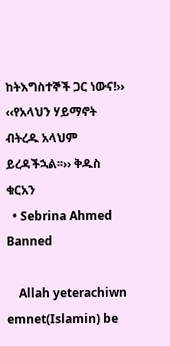ከትእግስተኞች ጋር ነውና!›› ‹‹የአላህን ሃይማኖት ብትረዱ አላህም ይረዳችኋል፡፡›› ቅዱስ ቁርአን
  • Sebrina Ahmed Banned

    Allah yeterachiwn emnet(Islamin) be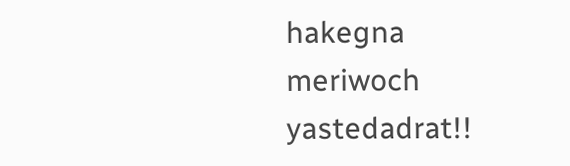hakegna meriwoch yastedadrat!!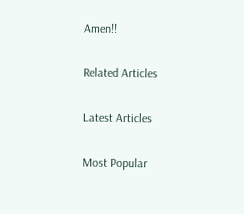Amen!!

Related Articles

Latest Articles

Most Popular